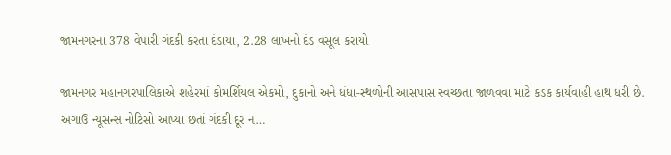જામનગરના 378 વેપારી ગંદકી કરતા દંડાયા, 2.28 લાખનો દંડ વસૂલ કરાયો

જામનગર મહાનગરપાલિકાએ શહેરમાં કોમર્શિયલ એકમો, દુકાનો અને ધંધા-સ્થળોની આસપાસ સ્વચ્છતા જાળવવા માટે કડક કાર્યવાહી હાથ ધરી છે. અગાઉ ન્યૂસન્સ નોટિસો આપ્યા છતાં ગંદકી દૂર ન…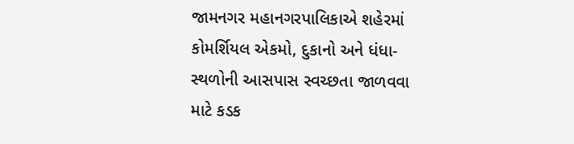જામનગર મહાનગરપાલિકાએ શહેરમાં કોમર્શિયલ એકમો, દુકાનો અને ધંધા-સ્થળોની આસપાસ સ્વચ્છતા જાળવવા માટે કડક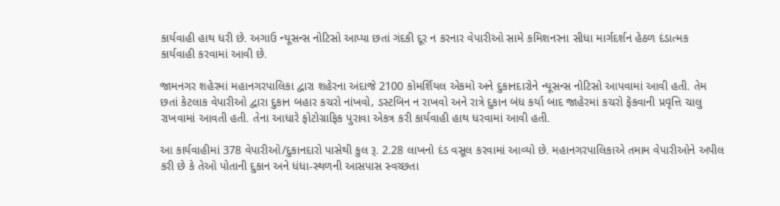કાર્યવાહી હાથ ધરી છે. અગાઉ ન્યૂસન્સ નોટિસો આપ્યા છતાં ગંદકી દૂર ન કરનાર વેપારીઓ સામે કમિશનરના સીધા માર્ગદર્શન હેઠળ દંડાત્મક કાર્યવાહી કરવામાં આવી છે.

જામનગર શહેરમાં મહાનગરપાલિકા દ્વારા શહેરના અંદાજે 2100 કોમર્શિયલ એકમો અને દુકાનદારોને ન્યૂસન્સ નોટિસો આપવામાં આવી હતી. તેમ છતાં કેટલાક વેપારીઓ દ્વારા દુકાન બહાર કચરો નાંખવો, ડસ્ટબિન ન રાખવો અને રાત્રે દુકાન બંધ કર્યા બાદ જાહેરમાં કચરો ફેંકવાની પ્રવૃત્તિ ચાલુ રાખવામાં આવતી હતી. તેના આધારે ફોટોગ્રાફિક પુરાવા એકત્ર કરી કાર્યવાહી હાથ ધરવામાં આવી હતી.

આ કાર્યવાહીમાં 378 વેપારીઓ/દુકાનદારો પાસેથી કુલ રૂ. 2.28 લાખનો દંડ વસૂલ કરવામાં આવ્યો છે. મહાનગરપાલિકાએ તમામ વેપારીઓને અપીલ કરી છે કે તેઓ પોતાની દુકાન અને ધંધા-સ્થળની આસપાસ સ્વચ્છતા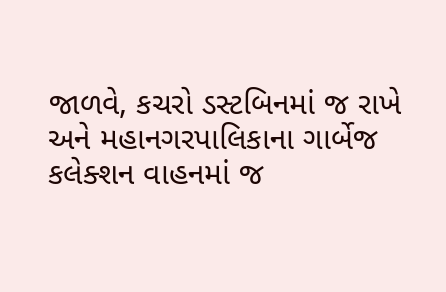જાળવે, કચરો ડસ્ટબિનમાં જ રાખે અને મહાનગરપાલિકાના ગાર્બેજ કલેક્શન વાહનમાં જ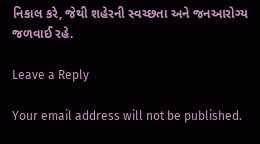નિકાલ કરે, જેથી શહેરની સ્વચ્છતા અને જનઆરોગ્ય જળવાઈ રહે.

Leave a Reply

Your email address will not be published.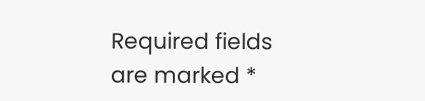Required fields are marked *